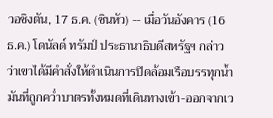วอชิงตัน, 17 ธ.ค. (ซินหัว) -- เมื่อวันอังคาร (16 ธ.ค.) โดนัลด์ ทรัมป์ ประธานาธิบดีสหรัฐฯ กล่าวว่าเขาได้มีคำสั่งให้ดำเนินการปิดล้อมเรือบรรทุกน้ำมันที่ถูกคว่ำบาตรทั้งหมดที่เดินทางเข้า-ออกจากเว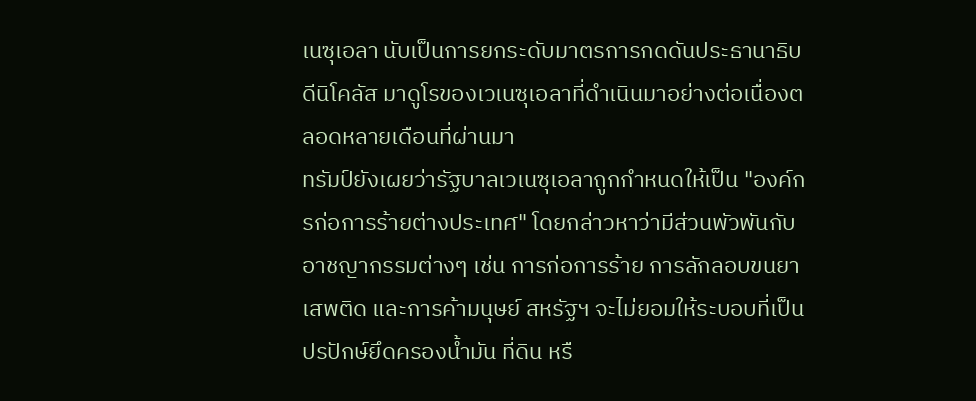เนซุเอลา นับเป็นการยกระดับมาตรการกดดันประธานาธิบดีนิโคลัส มาดูโรของเวเนซุเอลาที่ดำเนินมาอย่างต่อเนื่องตลอดหลายเดือนที่ผ่านมา
ทรัมป์ยังเผยว่ารัฐบาลเวเนซุเอลาถูกกำหนดให้เป็น "องค์กรก่อการร้ายต่างประเทศ" โดยกล่าวหาว่ามีส่วนพัวพันกับอาชญากรรมต่างๆ เช่น การก่อการร้าย การลักลอบขนยาเสพติด และการค้ามนุษย์ สหรัฐฯ จะไม่ยอมให้ระบอบที่เป็นปรปักษ์ยึดครองน้ำมัน ที่ดิน หรื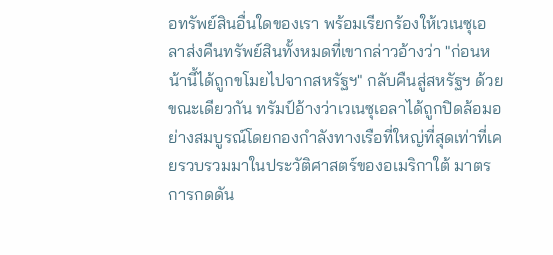อทรัพย์สินอื่นใดของเรา พร้อมเรียกร้องให้เวเนซุเอลาส่งคืนทรัพย์สินทั้งหมดที่เขากล่าวอ้างว่า "ก่อนหน้านี้ได้ถูกขโมยไปจากสหรัฐฯ" กลับคืนสู่สหรัฐฯ ด้วย
ขณะเดียวกัน ทรัมป์อ้างว่าเวเนซุเอลาได้ถูกปิดล้อมอย่างสมบูรณ์โดยกองกำลังทางเรือที่ใหญ่ที่สุดเท่าที่เคยรวบรวมมาในประวัติศาสตร์ของอเมริกาใต้ มาตรการกดดัน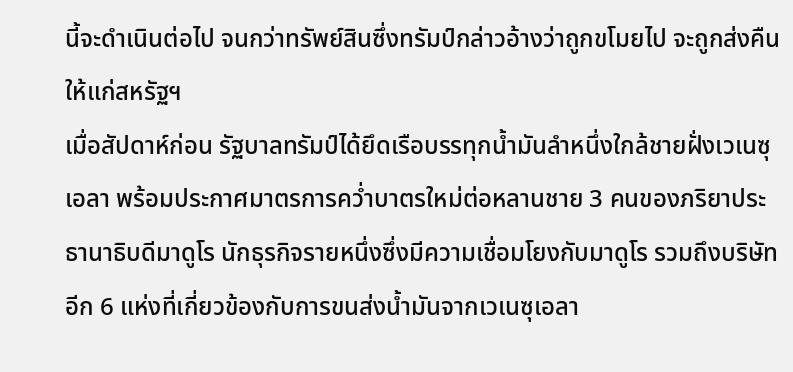นี้จะดำเนินต่อไป จนกว่าทรัพย์สินซึ่งทรัมป์กล่าวอ้างว่าถูกขโมยไป จะถูกส่งคืนให้แก่สหรัฐฯ
เมื่อสัปดาห์ก่อน รัฐบาลทรัมป์ได้ยึดเรือบรรทุกน้ำมันลำหนึ่งใกล้ชายฝั่งเวเนซุเอลา พร้อมประกาศมาตรการคว่ำบาตรใหม่ต่อหลานชาย 3 คนของภริยาประธานาธิบดีมาดูโร นักธุรกิจรายหนึ่งซึ่งมีความเชื่อมโยงกับมาดูโร รวมถึงบริษัทอีก 6 แห่งที่เกี่ยวข้องกับการขนส่งน้ำมันจากเวเนซุเอลา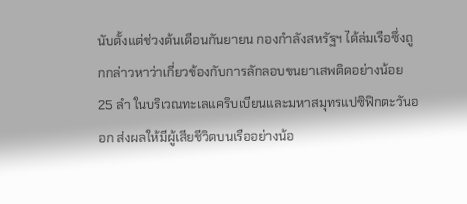นับตั้งแต่ช่วงต้นเดือนกันยายน กองกำลังสหรัฐฯ ได้ล่มเรือซึ่งถูกกล่าวหาว่าเกี่ยวข้องกับการลักลอบขนยาเสพติดอย่างน้อย 25 ลำ ในบริเวณทะเลแคริบเบียนและมหาสมุทรแปซิฟิกตะวันออก ส่งผลให้มีผู้เสียชีวิตบนเรืออย่างน้อ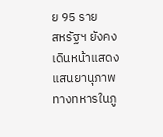ย 95 ราย
สหรัฐฯ ยังคงเดินหน้าแสดงแสนยานุภาพทางทหารในภู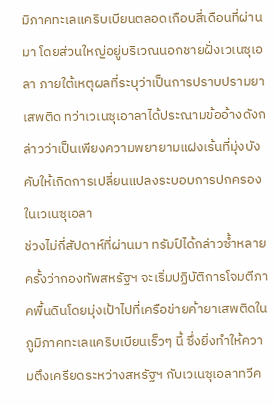มิภาคทะเลแคริบเบียนตลอดเกือบสี่เดือนที่ผ่านมา โดยส่วนใหญ่อยู่บริเวณนอกชายฝั่งเวเนซุเอลา ภายใต้เหตุผลที่ระบุว่าเป็นการปราบปรามยาเสพติด ทว่าเวเนซุเอาลาได้ประณามข้ออ้างดังกล่าวว่าเป็นเพียงความพยายามแฝงเร้นที่มุ่งบังคับให้เกิดการเปลี่ยนแปลงระบอบการปกครองในเวเนซุเอลา
ช่วงไม่กี่สัปดาห์ที่ผ่านมา ทรัมป์ได้กล่าวซ้ำหลายครั้งว่ากองทัพสหรัฐฯ จะเริ่มปฏิบัติการโจมตีภาคพื้นดินโดยมุ่งเป้าไปที่เครือข่ายค้ายาเสพติดในภูมิภาคทะเลแคริบเบียนเร็วๆ นี้ ซึ่งยิ่งทำให้ความตึงเครียดระหว่างสหรัฐฯ กับเวเนซุเอลาทวีค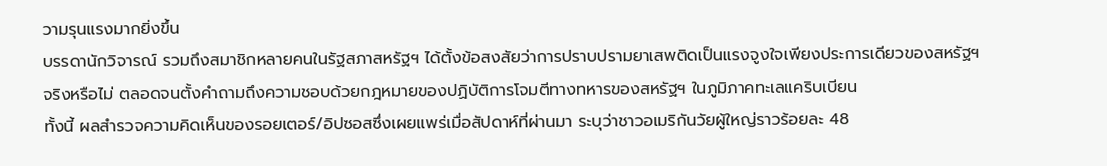วามรุนแรงมากยิ่งขึ้น
บรรดานักวิจารณ์ รวมถึงสมาชิกหลายคนในรัฐสภาสหรัฐฯ ได้ตั้งข้อสงสัยว่าการปราบปรามยาเสพติดเป็นแรงจูงใจเพียงประการเดียวของสหรัฐฯ จริงหรือไม่ ตลอดจนตั้งคำถามถึงความชอบด้วยกฎหมายของปฏิบัติการโจมตีทางทหารของสหรัฐฯ ในภูมิภาคทะเลแคริบเบียน
ทั้งนี้ ผลสำรวจความคิดเห็นของรอยเตอร์/อิปซอสซึ่งเผยแพร่เมื่อสัปดาห์ที่ผ่านมา ระบุว่าชาวอเมริกันวัยผู้ใหญ่ราวร้อยละ 48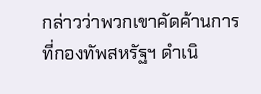กล่าวว่าพวกเขาคัดค้านการที่กองทัพสหรัฐฯ ดำเนิ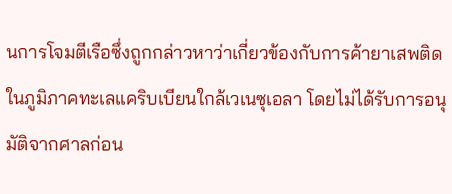นการโจมตีเรือซึ่งถูกกล่าวหาว่าเกี่ยวข้องกับการค้ายาเสพติดในภูมิภาคทะเลแคริบเบียนใกล้เวเนซุเอลา โดยไม่ได้รับการอนุมัติจากศาลก่อน